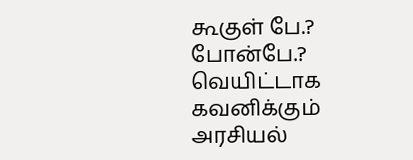கூகுள் பே.? போன்பே.? வெயிட்டாக கவனிக்கும் அரசியல்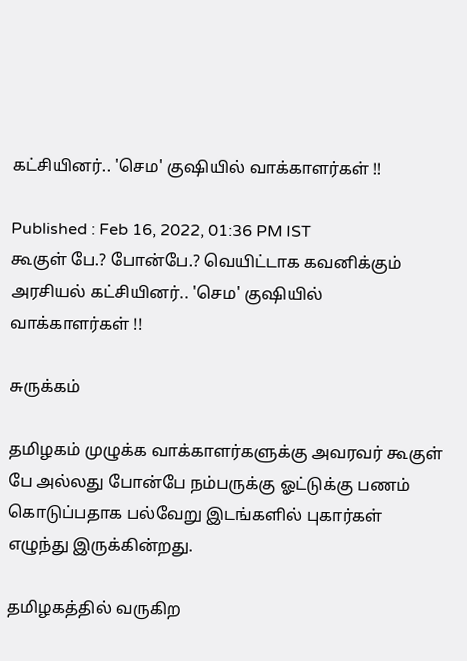கட்சியினர்.. 'செம' குஷியில் வாக்காளர்கள் !!

Published : Feb 16, 2022, 01:36 PM IST
கூகுள் பே.? போன்பே.? வெயிட்டாக கவனிக்கும் அரசியல் கட்சியினர்.. 'செம' குஷியில் வாக்காளர்கள் !!

சுருக்கம்

தமிழகம் முழுக்க வாக்காளர்களுக்கு அவரவர் கூகுள் பே அல்லது போன்பே நம்பருக்கு ஓட்டுக்கு பணம் கொடுப்பதாக பல்வேறு இடங்களில் புகார்கள் எழுந்து இருக்கின்றது.

தமிழகத்தில் வருகிற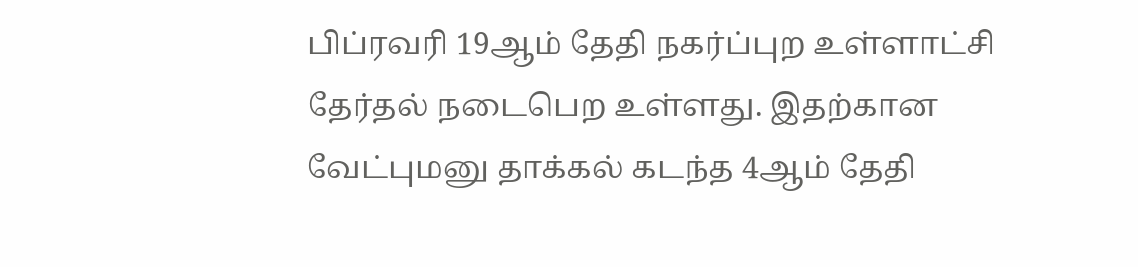பிப்ரவரி 19ஆம் தேதி நகர்ப்புற உள்ளாட்சி தேர்தல் நடைபெற உள்ளது. இதற்கான வேட்புமனு தாக்கல் கடந்த 4ஆம் தேதி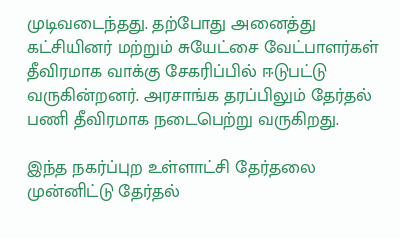முடிவடைந்தது. தற்போது அனைத்து கட்சியினர் மற்றும் சுயேட்சை வேட்பாளர்கள் தீவிரமாக வாக்கு சேகரிப்பில் ஈடுபட்டு வருகின்றனர். அரசாங்க தரப்பிலும் தேர்தல் பணி தீவிரமாக நடைபெற்று வருகிறது.

இந்த நகர்ப்புற உள்ளாட்சி தேர்தலை முன்னிட்டு தேர்தல்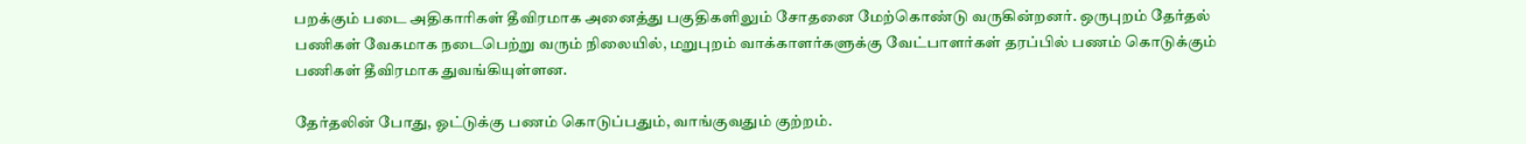பறக்கும் படை அதிகாரிகள் தீவிரமாக அனைத்து பகுதிகளிலும் சோதனை மேற்கொண்டு வருகின்றனர். ஒருபுறம் தேர்தல் பணிகள் வேகமாக நடைபெற்று வரும் நிலையில், மறுபுறம் வாக்காளர்களுக்கு வேட்பாளர்கள் தரப்பில் பணம் கொடுக்கும் பணிகள் தீவிரமாக துவங்கியுள்ளன.

தேர்தலின் போது, ஓட்டுக்கு பணம் கொடுப்பதும், வாங்குவதும் குற்றம்.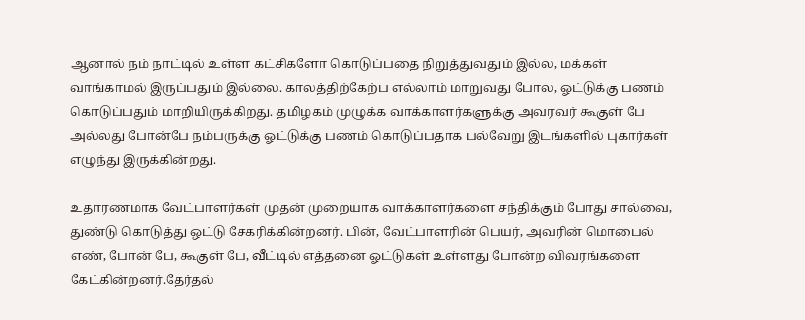ஆனால் நம் நாட்டில் உள்ள கட்சிகளோ கொடுப்பதை நிறுத்துவதும் இல்ல, மக்கள் வாங்காமல் இருப்பதும் இல்லை. காலத்திற்கேற்ப எல்லாம் மாறுவது போல, ஓட்டுக்கு பணம் கொடுப்பதும் மாறியிருக்கிறது. தமிழகம் முழுக்க வாக்காளர்களுக்கு அவரவர் கூகுள் பே அல்லது போன்பே நம்பருக்கு ஓட்டுக்கு பணம் கொடுப்பதாக பல்வேறு இடங்களில் புகார்கள் எழுந்து இருக்கின்றது.

உதாரணமாக வேட்பாளர்கள் முதன் முறையாக வாக்காளர்களை சந்திக்கும் போது சால்வை, துண்டு கொடுத்து ஒட்டு சேகரிக்கின்றனர். பின், வேட்பாளரின் பெயர், அவரின் மொபைல் எண், போன் பே, கூகுள் பே, வீட்டில் எத்தனை ஓட்டுகள் உள்ளது போன்ற விவரங்களை கேட்கின்றனர்.தேர்தல்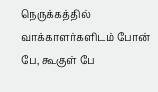நெருக்கத்தில் வாக்காளர்களிடம் போன் பே, கூகுள் பே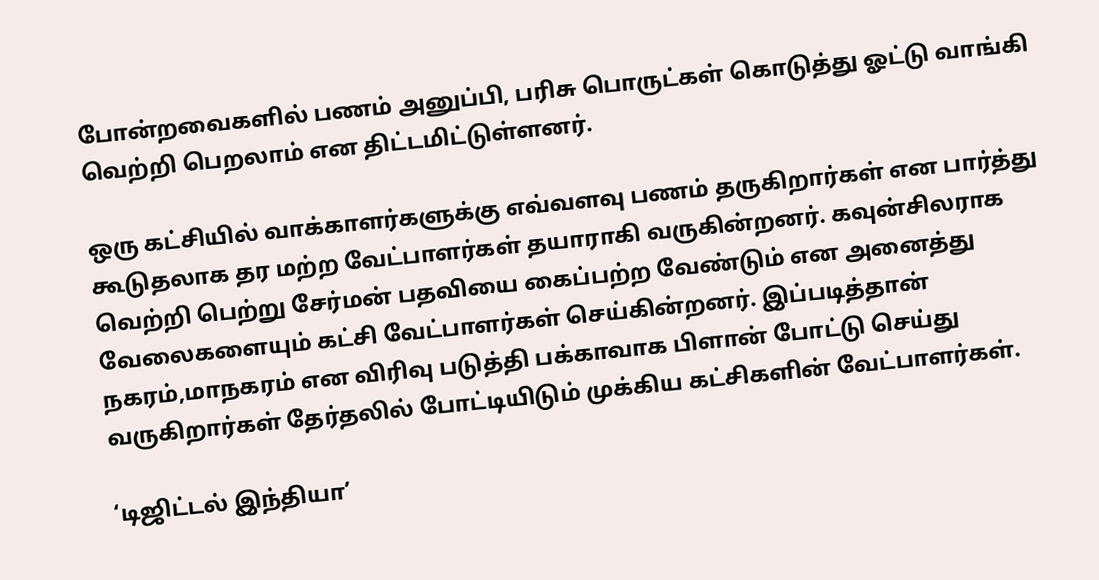போன்றவைகளில் பணம் அனுப்பி, பரிசு பொருட்கள் கொடுத்து ஓட்டு வாங்கி வெற்றி பெறலாம் என திட்டமிட்டுள்ளனர்.

ஒரு கட்சியில் வாக்காளர்களுக்கு எவ்வளவு பணம் தருகிறார்கள் என பார்த்து கூடுதலாக தர மற்ற வேட்பாளர்கள் தயாராகி வருகின்றனர். கவுன்சிலராக வெற்றி பெற்று சேர்மன் பதவியை கைப்பற்ற வேண்டும் என அனைத்து வேலைகளையும் கட்சி வேட்பாளர்கள் செய்கின்றனர். இப்படித்தான் நகரம்,மாநகரம் என விரிவு படுத்தி பக்காவாக பிளான் போட்டு செய்து வருகிறார்கள் தேர்தலில் போட்டியிடும் முக்கிய கட்சிகளின் வேட்பாளர்கள்.

‘டிஜிட்டல் இந்தியா’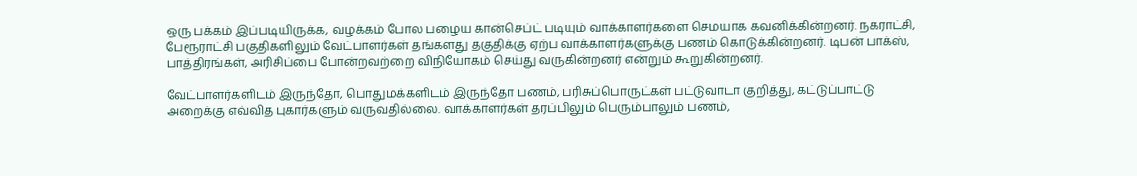ஒரு பக்கம் இப்படியிருக்க, வழக்கம் போல பழைய கான்செப்ட் படியும் வாக்காளர்களை செமயாக கவனிக்கின்றனர். நகராட்சி, பேரூராட்சி பகுதிகளிலும் வேட்பாளர்கள் தங்களது தகுதிக்கு ஏற்ப வாக்காளர்களுக்கு பணம் கொடுக்கின்றனர். டிபன் பாக்ஸ், பாத்திரங்கள், அரிசிப்பை போன்றவற்றை விநியோகம் செய்து வருகின்றனர் என்றும் கூறுகின்றனர்.

வேட்பாளர்களிடம் இருந்தோ, பொதுமக்களிடம் இருந்தோ பணம், பரிசுப்பொருட்கள் பட்டுவாடா குறித்து, கட்டுப்பாட்டு அறைக்கு எவ்வித புகார்களும் வருவதில்லை. வாக்காளர்கள் தரப்பிலும் பெரும்பாலும் பணம்,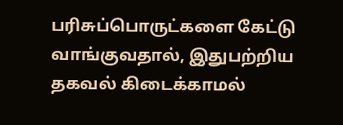பரிசுப்பொருட்களை கேட்டு வாங்குவதால், இதுபற்றிய தகவல் கிடைக்காமல்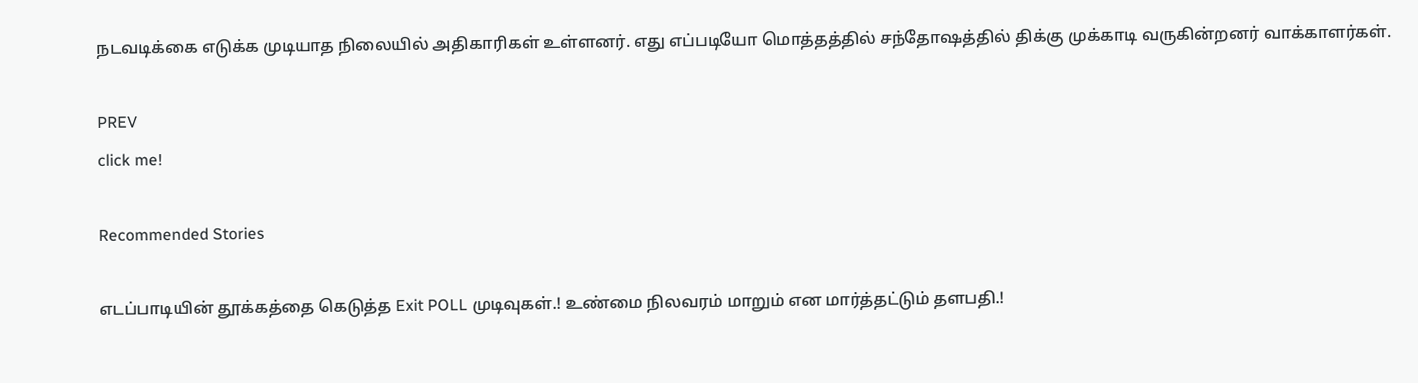நடவடிக்கை எடுக்க முடியாத நிலையில் அதிகாரிகள் உள்ளனர். எது எப்படியோ மொத்தத்தில் சந்தோஷத்தில் திக்கு முக்காடி வருகின்றனர் வாக்காளர்கள்.

PREV
click me!

Recommended Stories

எடப்பாடியின் தூக்கத்தை கெடுத்த Exit POLL முடிவுகள்.! உண்மை நிலவரம் மாறும் என மார்த்தட்டும் தளபதி.!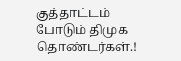குத்தாட்டம் போடும் திமுக தொண்டர்கள்.!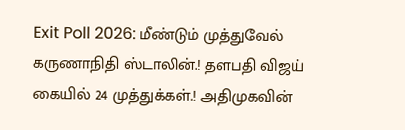Exit Poll 2026: மீண்டும் முத்துவேல் கருணாநிதி ஸ்டாலின்.! தளபதி விஜய் கையில் 24 முத்துக்கள்.! அதிமுகவின்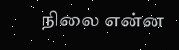நிலை என்ன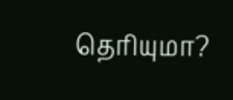தெரியுமா?